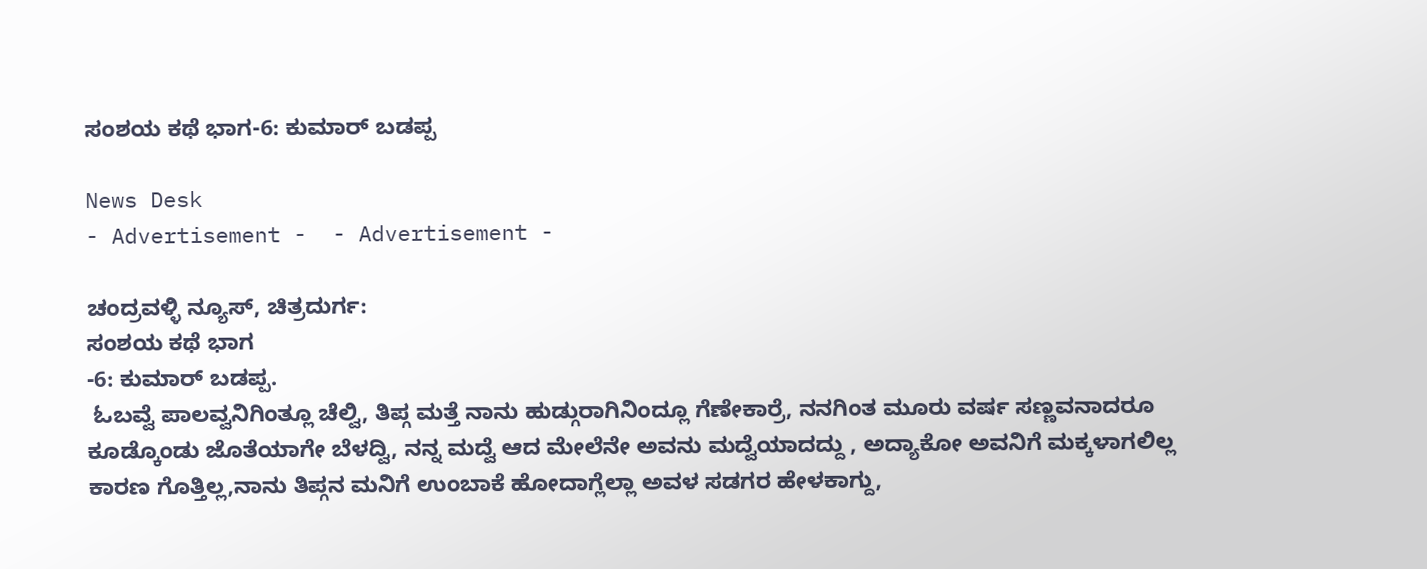ಸಂಶಯ ಕಥೆ ಭಾಗ-6: ಕುಮಾರ್ ಬಡಪ್ಪ

News Desk
- Advertisement -  - Advertisement -

ಚಂದ್ರವಳ್ಳಿ ನ್ಯೂಸ್, ಚಿತ್ರದುರ್ಗ:
ಸಂಶಯ ಕಥೆ ಭಾಗ
-6: ಕುಮಾರ್ ಬಡಪ್ಪ.
 ಓಬವ್ವೆ ಪಾಲವ್ವನಿಗಿಂತ್ಲೂ ಚೆಲ್ವಿ, ತಿಪ್ಗ ಮತ್ತೆ ನಾನು ಹುಡ್ಗುರಾಗಿನಿಂದ್ಲೂ ಗೆಣೇಕಾರ್ರೆ, ನನಗಿಂತ ಮೂರು ವರ್ಷ ಸಣ್ಣವನಾದರೂ ಕೂಡ್ಕೊಂಡು ಜೊತೆಯಾಗೇ ಬೆಳದ್ವಿ, ನನ್ನ ಮದ್ವೆ ಆದ ಮೇಲೆನೇ ಅವನು ಮದ್ವೆಯಾದದ್ದು , ಅದ್ಯಾಕೋ ಅವನಿಗೆ ಮಕ್ಕಳಾಗಲಿಲ್ಲ ಕಾರಣ ಗೊತ್ತಿಲ್ಲ,ನಾನು ತಿಪ್ಗನ ಮನಿಗೆ ಉಂಬಾಕೆ ಹೋದಾಗ್ಲೆಲ್ಲಾ ಅವಳ ಸಡಗರ ಹೇಳಕಾಗ್ದು,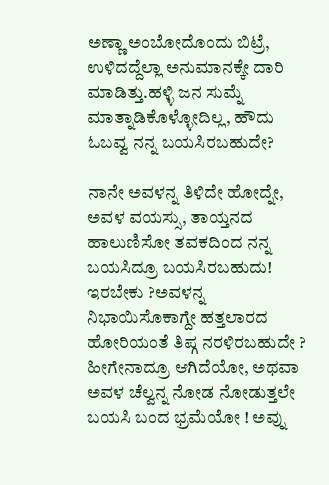ಅಣ್ಣಾ ಅಂಬೋದೊಂದು ಬಿಟ್ರೆ, ಉಳಿದದ್ದೆಲ್ಲಾ ಅನುಮಾನಕ್ಕೇ ದಾರಿ ಮಾಡಿತ್ತು.ಹಳ್ಳಿ ಜನ ಸುಮ್ನೆ ಮಾತ್ನಾಡಿಕೊಳ್ಳೋದಿಲ್ಲ, ಹೌದು ಓಬವ್ವ ನನ್ನ ಬಯಸಿರಬಹುದೇ?

ನಾನೇ ಅವಳನ್ನ ತಿಳಿದೇ ಹೋದ್ನೇ, ಅವಳ ವಯಸ್ಸು, ತಾಯ್ತನದ ಹಾಲುಣಿಸೋ ತವಕದಿಂದ ನನ್ನ ಬಯಸಿದ್ರೂ ಬಯಸಿರಬಹುದು! ಇರಬೇಕು ?ಅವಳನ್ನ ನಿಭಾಯಿಸೊಕಾಗ್ದೇ ಹತ್ತಲಾರದ ಹೋರಿಯಂತೆ ತಿಪ್ಗ ನರಳಿರಬಹುದೇ ? ಹೀಗೇನಾದ್ರೂ ಆಗಿದೆಯೋ, ಅಥವಾ ಅವಳ ಚೆಲ್ವನ್ನ ನೋಡ ನೋಡುತ್ತಲೇ  ಬಯಸಿ ಬಂದ ಭ್ರಮೆಯೋ ! ಅವ್ನು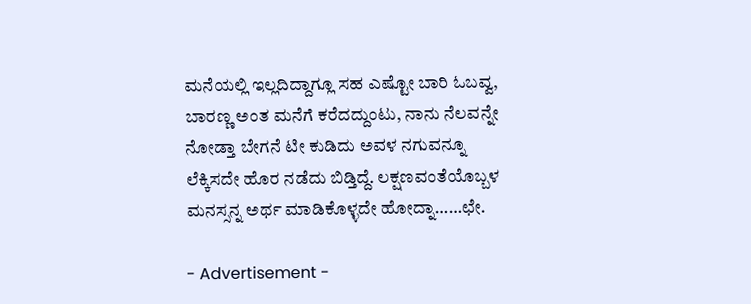ಮನೆಯಲ್ಲಿ ಇಲ್ಲದಿದ್ದಾಗ್ಲೂ ಸಹ ಎಷ್ಟೋ ಬಾರಿ ಓಬವ್ವ, ಬಾರಣ್ಣ ಅಂತ ಮನೆಗೆ ಕರೆದದ್ದುಂಟು, ನಾನು ನೆಲವನ್ನೇ ನೋಡ್ತಾ ಬೇಗನೆ ಟೀ ಕುಡಿದು ಅವಳ ನಗುವನ್ನೂ ಲೆಕ್ಕಿಸದೇ ಹೊರ ನಡೆದು ಬಿಡ್ತಿದ್ದೆ. ಲಕ್ಷಣವಂತೆಯೊಬ್ಬಳ ಮನಸ್ಸನ್ನ ಅರ್ಥ ಮಾಡಿಕೊಳ್ಳದೇ ಹೋದ್ನಾ……ಛೇ.

- Advertisement -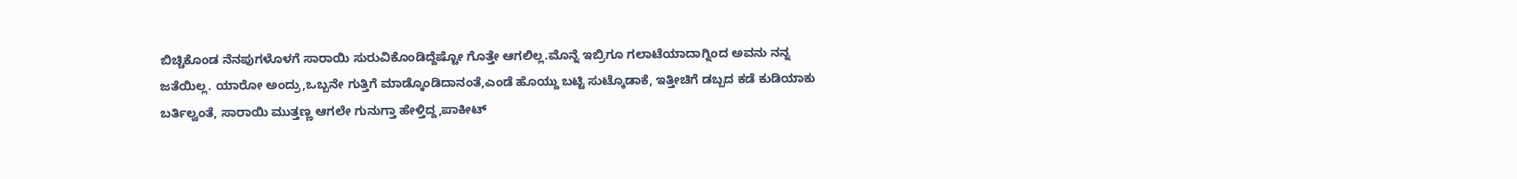ಬಿಚ್ಚಿಕೊಂಡ ನೆನಪುಗಳೊಳಗೆ ಸಾರಾಯಿ ಸುರುವಿಕೊಂಡಿದ್ದೆಷ್ಟೋ ಗೊತ್ತೇ ಆಗಲಿಲ್ಲ.ಮೊನ್ನೆ ಇಬ್ರಿಗೂ ಗಲಾಟೆಯಾದಾಗ್ನಿಂದ ಅವನು ನನ್ನ ಜತೆಯಿಲ್ಲ. ಯಾರೋ ಅಂದ್ರು,ಒಬ್ಬನೇ ಗುತ್ತಿಗೆ ಮಾಡ್ಕೊಂಡಿದಾನಂತೆ,ಎಂಡೆ ಹೊಯ್ದು ಬಟ್ಟಿ ಸುಟ್ಕೊಡಾಕೆ, ಇತ್ತೀಚಿಗೆ ಡಬ್ಬದ ಕಡೆ ಕುಡಿಯಾಕು ಬರ್ತಿಲ್ವಂತೆ, ಸಾರಾಯಿ ಮುತ್ತಣ್ಣ ಆಗಲೇ ಗುನುಗ್ತಾ ಹೇಳ್ತಿದ್ದ,ಪಾಕೀಟ್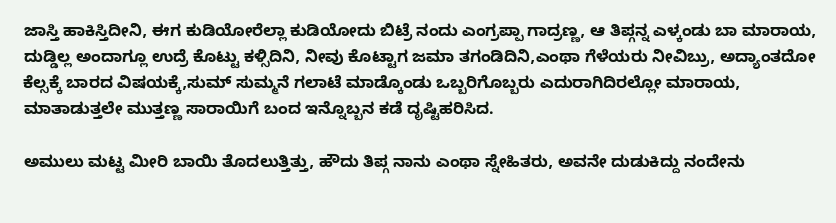ಜಾಸ್ತಿ ಹಾಕಿಸ್ತಿದೀನಿ, ಈಗ ಕುಡಿಯೋರೆಲ್ಲಾ ಕುಡಿಯೋದು ಬಿಟ್ರೆ ನಂದು ಎಂಗ್ರಪ್ಪಾ ಗಾದ್ರಣ್ಣ, ಆ ತಿಪ್ಗನ್ನ ಎಳ್ಕಂಡು ಬಾ ಮಾರಾಯ, ದುಡ್ಡಿಲ್ಲ ಅಂದಾಗ್ಲೂ ಉದ್ರೆ ಕೊಟ್ಟು ಕಳ್ಸಿದಿನಿ, ನೀವು ಕೊಟ್ಟಾಗ ಜಮಾ ತಗಂಡಿದಿನಿ,ಎಂಥಾ ಗೆಳೆಯರು ನೀವಿಬ್ರು, ಅದ್ಯಾಂತದೋ ಕೆಲ್ಸಕ್ಕೆ ಬಾರದ ವಿಷಯಕ್ಕೆ,ಸುಮ್ ಸುಮ್ಮನೆ ಗಲಾಟೆ ಮಾಡ್ಕೊಂಡು ಒಬ್ಬರಿಗೊಬ್ಬರು ಎದುರಾಗಿದಿರಲ್ಲೋ ಮಾರಾಯ, ಮಾತಾಡುತ್ತಲೇ ಮುತ್ತಣ್ಣ ಸಾರಾಯಿಗೆ ಬಂದ ಇನ್ನೊಬ್ಬನ ಕಡೆ ದೃಷ್ಟಿಹರಿಸಿದ.

ಅಮುಲು ಮಟ್ಟ ಮೀರಿ ಬಾಯಿ ತೊದಲುತ್ತಿತ್ತು, ಹೌದು ತಿಪ್ಗ ನಾನು ಎಂಥಾ ಸ್ನೇಹಿತರು, ಅವನೇ ದುಡುಕಿದ್ದು ನಂದೇನು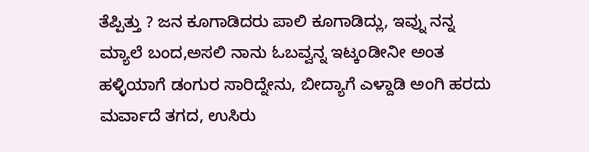ತೆಪ್ಪಿತ್ತು ? ಜನ ಕೂಗಾಡಿದರು ಪಾಲಿ ಕೂಗಾಡಿದ್ಲು, ಇವ್ನು ನನ್ನ ಮ್ಯಾಲೆ ಬಂದ,ಅಸಲಿ ನಾನು ಓಬವ್ವನ್ನ ಇಟ್ಕಂಡೀನೀ ಅಂತ ಹಳ್ಳಿಯಾಗೆ ಡಂಗುರ ಸಾರಿದ್ನೇನು, ಬೀದ್ಯಾಗೆ ಎಳ್ದಾಡಿ ಅಂಗಿ ಹರದು ಮರ್ವಾದೆ ತಗದ, ಉಸಿರು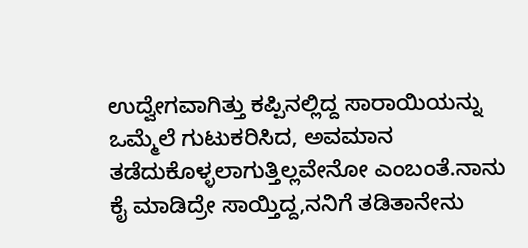ಉದ್ವೇಗವಾಗಿತ್ತು ಕಪ್ಪಿನಲ್ಲಿದ್ದ ಸಾರಾಯಿಯನ್ನು ಒಮ್ಮೆಲೆ ಗುಟುಕರಿಸಿದ, ಅವಮಾನ ತಡೆದುಕೊಳ್ಳಲಾಗುತ್ತಿಲ್ಲವೇನೋ ಎಂಬಂತೆ.ನಾನು ಕೈ ಮಾಡಿದ್ರೇ ಸಾಯ್ತಿದ್ದ,ನನಿಗೆ ತಡಿತಾನೇನು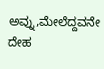ಅವ್ನು,ಮೇಲೆದ್ದವನೇ ದೇಹ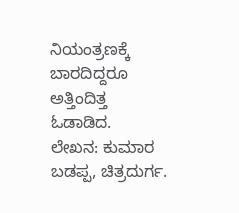ನಿಯಂತ್ರಣಕ್ಕೆ ಬಾರದಿದ್ದರೂ ಅತ್ತಿಂದಿತ್ತ ಓಡಾಡಿದ.
ಲೇಖನ: ಕುಮಾರ ಬಡಪ್ಪ, ಚಿತ್ರದುರ್ಗ.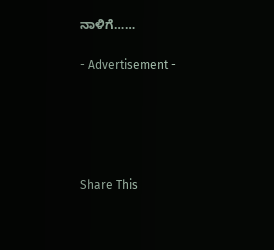ನಾಳಿಗೆ……

- Advertisement -





Share This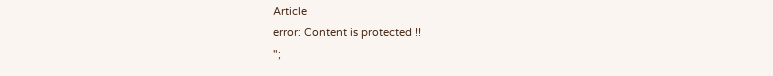Article
error: Content is protected !!
";